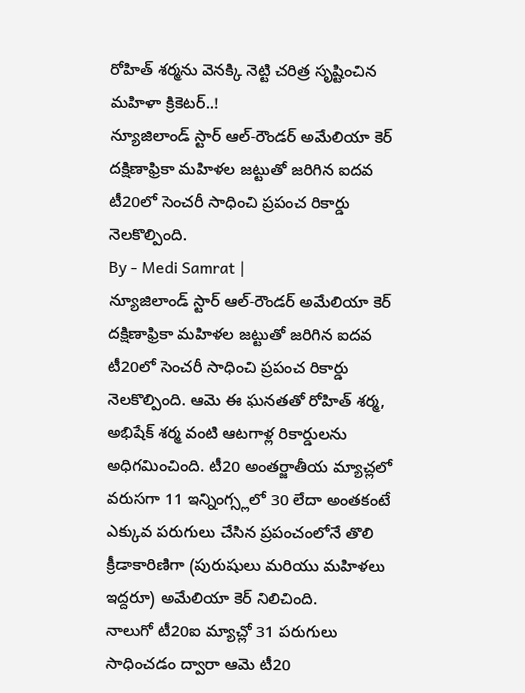రోహిత్ శర్మను వెనక్కి నెట్టి చరిత్ర సృష్టించిన మహిళా క్రికెటర్..!
న్యూజిలాండ్ స్టార్ ఆల్-రౌండర్ అమేలియా కెర్ దక్షిణాఫ్రికా మహిళల జట్టుతో జరిగిన ఐదవ టీ20లో సెంచరీ సాధించి ప్రపంచ రికార్డు నెలకొల్పింది.
By - Medi Samrat |
న్యూజిలాండ్ స్టార్ ఆల్-రౌండర్ అమేలియా కెర్ దక్షిణాఫ్రికా మహిళల జట్టుతో జరిగిన ఐదవ టీ20లో సెంచరీ సాధించి ప్రపంచ రికార్డు నెలకొల్పింది. ఆమె ఈ ఘనతతో రోహిత్ శర్మ, అభిషేక్ శర్మ వంటి ఆటగాళ్ల రికార్డులను అధిగమించింది. టీ20 అంతర్జాతీయ మ్యాచ్లలో వరుసగా 11 ఇన్నింగ్స్లలో 30 లేదా అంతకంటే ఎక్కువ పరుగులు చేసిన ప్రపంచంలోనే తొలి క్రీడాకారిణిగా (పురుషులు మరియు మహిళలు ఇద్దరూ) అమేలియా కెర్ నిలిచింది.
నాలుగో టీ20ఐ మ్యాచ్లో 31 పరుగులు సాధించడం ద్వారా ఆమె టీ20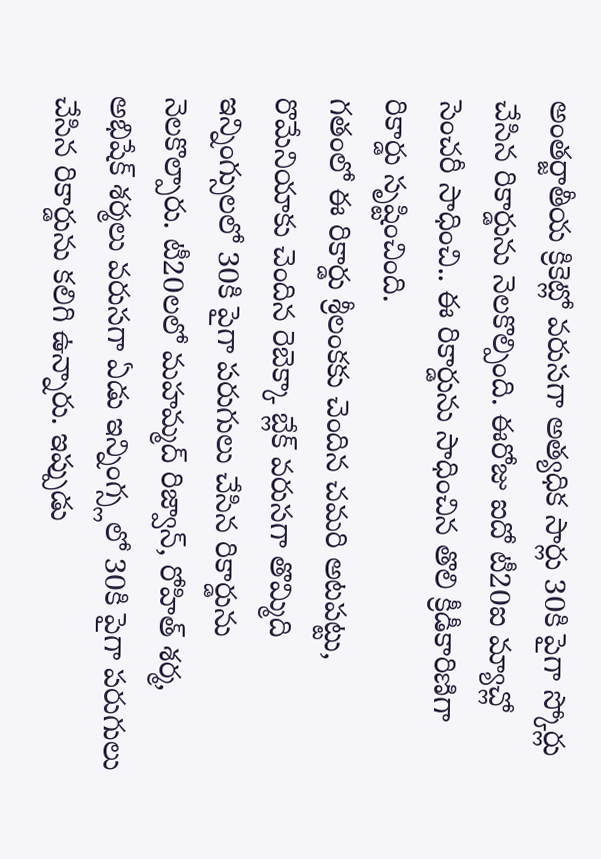అంతర్జాతీయ క్రికెట్లో వరుసగా అత్యధిక సార్లు 30కి పైగా స్కోర్లు చేసిన రికార్డును నెలకొల్పింది. ఈరోజు ఐదో టీ20ఐ మ్యాచ్లో సెంచరీ సాధించి.. ఈ రికార్డును సాధించిన తొలి క్రీడీకారిణిగా రికార్డు సృష్టించింది.
గతంలో ఈ రికార్డు శ్రీలంకకు చెందిన చమరి అటపట్టు, రొమేనియాకు చెందిన రెబెక్కా బ్లేక్ వరుసగా తొమ్మిది ఇన్నింగ్సులలో 30కి పైగా పరుగులు చేసిన రికార్డును నెలకొల్పారు. టీ20లలో మహమ్మద్ రిజ్వాన్, రోహిత్ శర్మ, అభిషేక్ శర్మలు వరుసగా ఏడు ఇన్నింగ్స్లలో 30కి పైగా పరుగులు చేసిన రికార్డును కలిగి ఉన్నారు. ఇప్పుడు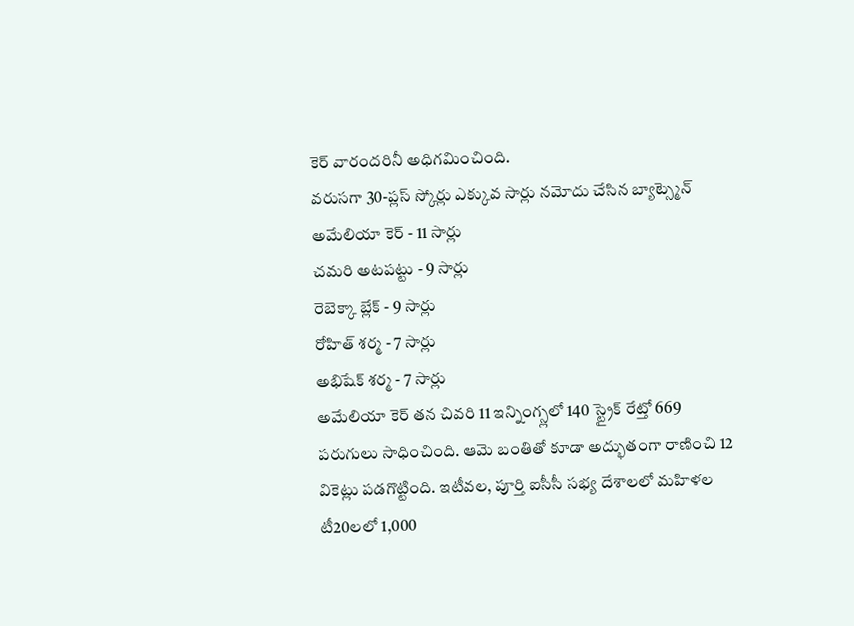కెర్ వారందరినీ అధిగమించింది.
వరుసగా 30-ప్లస్ స్కోర్లు ఎక్కువ సార్లు నమోదు చేసిన బ్యాట్స్మెన్
అమేలియా కెర్ - 11 సార్లు
చమరి అటపట్టు - 9 సార్లు
రెబెక్కా బ్లేక్ - 9 సార్లు
రోహిత్ శర్మ - 7 సార్లు
అభిషేక్ శర్మ - 7 సార్లు
అమేలియా కెర్ తన చివరి 11 ఇన్నింగ్స్లలో 140 స్ట్రైక్ రేట్తో 669 పరుగులు సాధించింది. ఆమె బంతితో కూడా అద్భుతంగా రాణించి 12 వికెట్లు పడగొట్టింది. ఇటీవల, పూర్తి ఐసీసీ సభ్య దేశాలలో మహిళల టీ20లలో 1,000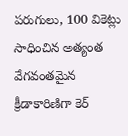పరుగులు, 100 వికెట్లు సాధించిన అత్యంత వేగవంతమైన క్రీడాకారిణిగా కెర్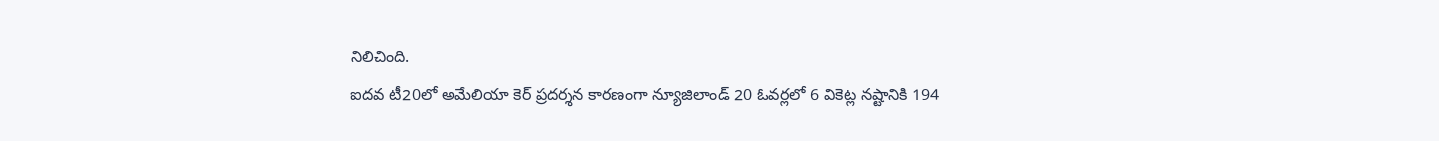నిలిచింది.
ఐదవ టీ20లో అమేలియా కెర్ ప్రదర్శన కారణంగా న్యూజిలాండ్ 20 ఓవర్లలో 6 వికెట్ల నష్టానికి 194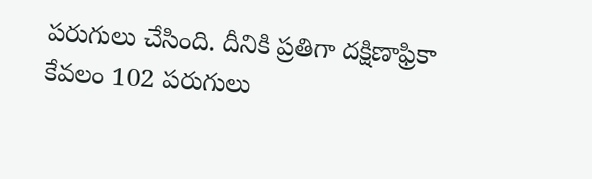పరుగులు చేసింది. దీనికి ప్రతిగా దక్షిణాఫ్రికా కేవలం 102 పరుగులు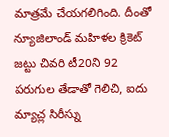మాత్రమే చేయగలిగింది. దీంతో న్యూజిలాండ్ మహిళల క్రికెట్ జట్టు చివరి టీ20ని 92 పరుగుల తేడాతో గెలిచి, ఐదు మ్యాచ్ల సిరీస్ను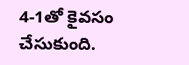4-1తో కైవసం చేసుకుంది.